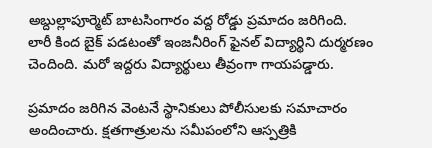అబ్దుల్లాపూర్మెట్ బాటసింగారం వద్ద రోడ్డు ప్రమాదం జరిగింది. లారీ కింద బైక్ పడటంతో ఇంజనీరింగ్ ఫైనల్ విద్యార్థిని దుర్మరణం చెందింది. మరో ఇద్దరు విద్యార్థులు తీవ్రంగా గాయపడ్డారు.

ప్రమాదం జరిగిన వెంటనే స్థానికులు పోలీసులకు సమాచారం అందించారు. క్షతగాత్రులను సమీపంలోని ఆస్పత్రికి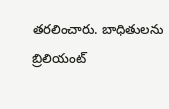తరలించారు. బాధితులను బ్రిలియంట్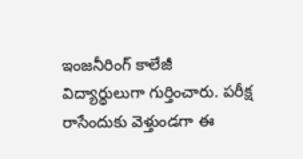ఇంజనీరింగ్ కాలేజీ విద్యార్థులుగా గుర్తించారు. పరీక్ష రాసేందుకు వెళ్తుండగా ఈ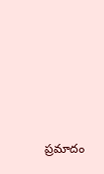ప్రమాదం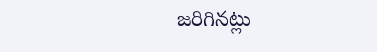జరిగినట్లు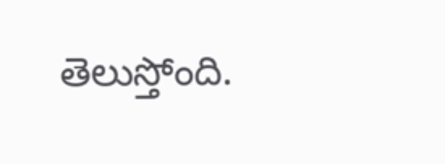తెలుస్తోంది.